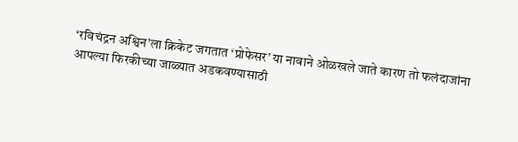‘रविचंद्रन अश्विन’ला क्रिकेट जगतात ‘प्रोफेसर’ या नावाने ओळखले जाते कारण तो फलंदाजांना आपल्या फिरकीच्या जाळ्यात अडकवण्यासाठी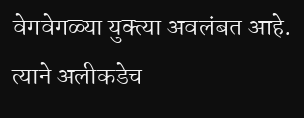वेगवेगळ्या युक्त्या अवलंबत आहे. त्याने अलीकडेच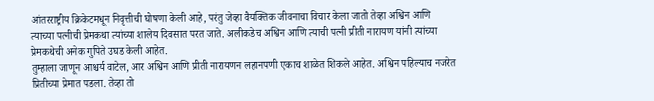आंतरराष्ट्रीय क्रिकेटमधून निवृत्तीची घोषणा केली आहे, परंतु जेव्हा वैयक्तिक जीवनाचा विचार केला जातो तेव्हा अश्विन आणि त्याच्या पत्नीची प्रेमकथा त्यांच्या शालेय दिवसात परत जाते. अलीकडेच अश्विन आणि त्याची पत्नी प्रीती नारायण यांनी त्यांच्या प्रेमकथेची अनेक गुपिते उघड केली आहेत.
तुम्हाला जाणून आश्चर्य वाटेल, आर अश्विन आणि प्रीती नारायणन लहानपणी एकाच शाळेत शिकले आहेत. अश्विन पहिल्याच नजरेत प्रितीच्या प्रेमात पडला. तेव्हा तो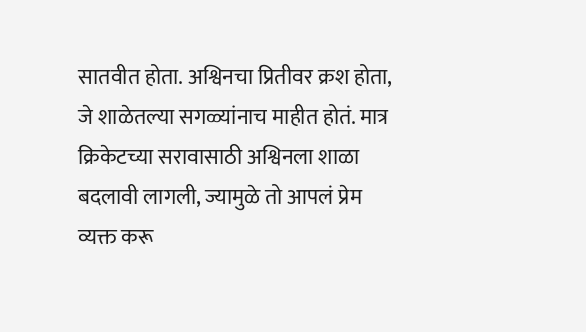सातवीत होता. अश्विनचा प्रितीवर क्रश होता, जे शाळेतल्या सगळ्यांनाच माहीत होतं. मात्र क्रिकेटच्या सरावासाठी अश्विनला शाळा बदलावी लागली, ज्यामुळे तो आपलं प्रेम व्यक्त करू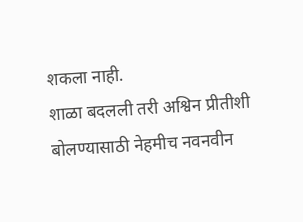शकला नाही.
शाळा बदलली तरी अश्विन प्रीतीशी बोलण्यासाठी नेहमीच नवनवीन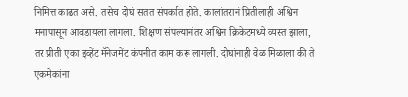निमित्त काढत असे. तसेच दोघं सतत संपर्कात होते. कालांतरानं प्रितीलाही अश्विन मनापासून आवडायला लागला. शिक्षण संपल्यानंतर अश्विन क्रिकेटमध्ये व्यस्त झाला, तर प्रीती एका इव्हेंट मॅनेजमेंट कंपनीत काम करू लागली. दोघांनाही वेळ मिळाला की ते एकमेकांना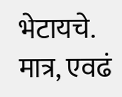भेटायचे. मात्र, एवढं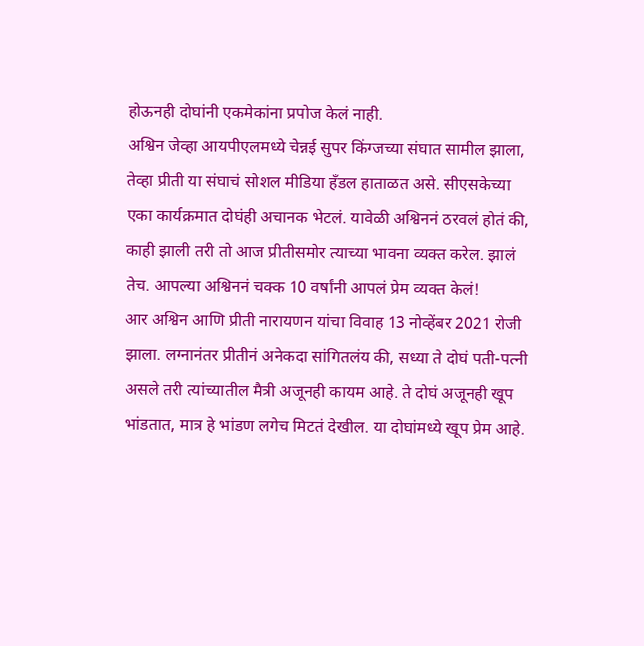होऊनही दोघांनी एकमेकांना प्रपोज केलं नाही.
अश्विन जेव्हा आयपीएलमध्ये चेन्नई सुपर किंग्जच्या संघात सामील झाला, तेव्हा प्रीती या संघाचं सोशल मीडिया हँडल हाताळत असे. सीएसकेच्या एका कार्यक्रमात दोघंही अचानक भेटलं. यावेळी अश्विननं ठरवलं होतं की, काही झाली तरी तो आज प्रीतीसमोर त्याच्या भावना व्यक्त करेल. झालं तेच. आपल्या अश्विननं चक्क 10 वर्षांनी आपलं प्रेम व्यक्त केलं!
आर अश्विन आणि प्रीती नारायणन यांचा विवाह 13 नोव्हेंबर 2021 रोजी झाला. लग्नानंतर प्रीतीनं अनेकदा सांगितलंय की, सध्या ते दोघं पती-पत्नी असले तरी त्यांच्यातील मैत्री अजूनही कायम आहे. ते दोघं अजूनही खूप भांडतात, मात्र हे भांडण लगेच मिटतं देखील. या दोघांमध्ये खूप प्रेम आहे.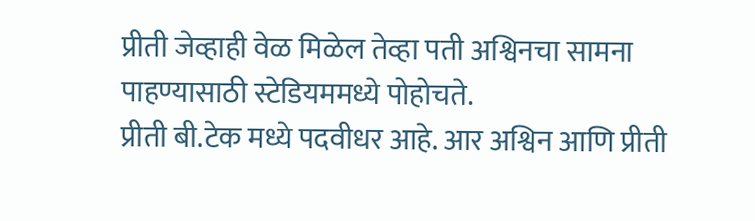प्रीती जेव्हाही वेळ मिळेल तेव्हा पती अश्विनचा सामना पाहण्यासाठी स्टेडियममध्ये पोहोचते.
प्रीती बी.टेक मध्ये पदवीधर आहे. आर अश्विन आणि प्रीती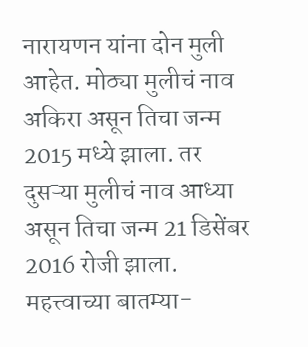नारायणन यांना दोन मुली आहेत. मोठ्या मुलीचं नाव अकिरा असून तिचा जन्म 2015 मध्ये झाला. तर दुसऱ्या मुलीचं नाव आध्या असून तिचा जन्म 21 डिसेंबर 2016 रोजी झाला.
महत्त्वाच्या बातम्या-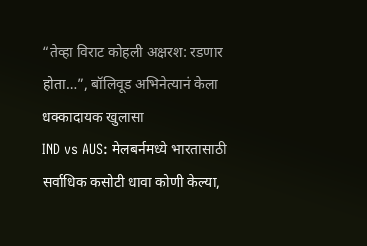“तेव्हा विराट कोहली अक्षरश: रडणार होता…”, बॉलिवूड अभिनेत्यानं केला धक्कादायक खुलासा
IND vs AUS: मेलबर्नमध्ये भारतासाठी सर्वाधिक कसोटी धावा कोणी केल्या,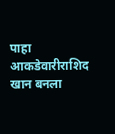पाहा आकडेवारीराशिद खान बनला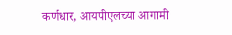कर्णधार, आयपीएलच्या आगामी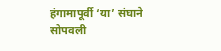हंगामापूर्वी ‘या’ संघाने सोपवली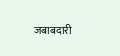जबाबदारी